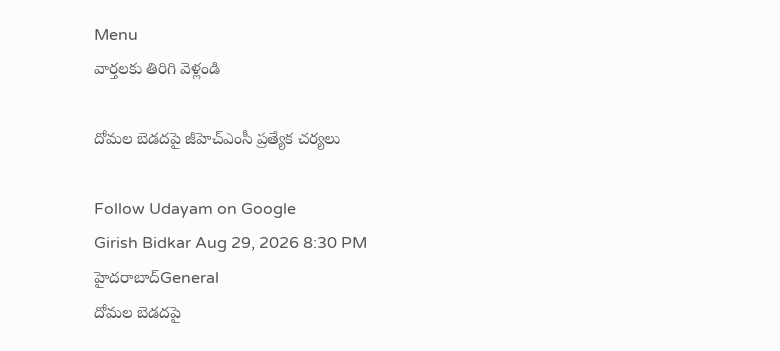Menu
వార్తలకు తిరిగి వెళ్లండి

దోమల బెడదపై జీహెచ్‌ఎంసీ ప్రత్యేక చర్యలు

Follow Udayam on Google
Girish Bidkar Aug 29, 2026 8:30 PM హైదరాబాద్General
దోమల బెడదపై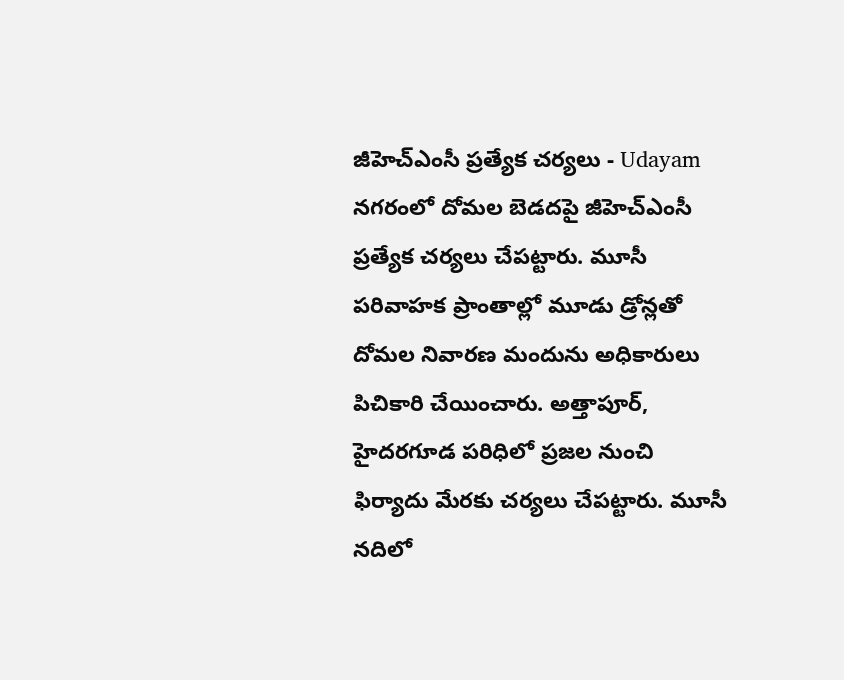జీహెచ్‌ఎంసీ ప్రత్యేక చర్యలు - Udayam
నగరంలో దోమల బెడదపై జీహెచ్‌ఎంసీ ప్రత్యేక చర్యలు చేపట్టారు. మూసీ పరివాహక ప్రాంతాల్లో మూడు డ్రోన్లతో దోమల నివారణ మందును అధికారులు పిచికారి చేయించారు. అత్తాపూర్, హైదర‌గూడ పరిధిలో ప్రజల నుంచి ఫిర్యాదు మేరకు చర్యలు చేపట్టారు. మూసీ నదిలో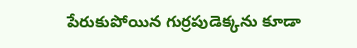పేరుకుపోయిన గుర్రపుడెక్కను కూడా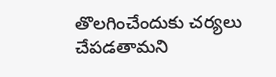తొలగించేందుకు చర్యలు చేపడతామని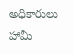అధికారులు హామీ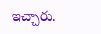ఇచ్చారు.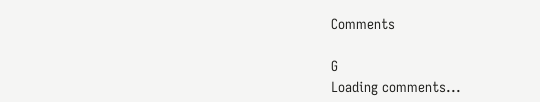Comments

G
Loading comments...